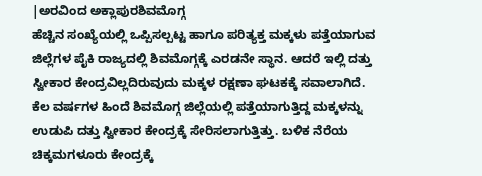|ಅರವಿಂದ ಅಕ್ಲಾಪುರಶಿವಮೊಗ್ಗ
ಹೆಚ್ಚಿನ ಸಂಖ್ಯೆಯಲ್ಲಿ ಒಪ್ಪಿಸಲ್ಪಟ್ಟ ಹಾಗೂ ಪರಿತ್ಯಕ್ತ ಮಕ್ಕಳು ಪತ್ತೆಯಾಗುವ ಜಿಲ್ಲೆಗಳ ಪೈಕಿ ರಾಜ್ಯದಲ್ಲಿ ಶಿವಮೊಗ್ಗಕ್ಕೆ ಎರಡನೇ ಸ್ಥಾನ. ಆದರೆ ಇಲ್ಲಿ ದತ್ತು ಸ್ವೀಕಾರ ಕೇಂದ್ರವಿಲ್ಲದಿರುವುದು ಮಕ್ಕಳ ರಕ್ಷಣಾ ಘಟಕಕ್ಕೆ ಸವಾಲಾಗಿದೆ.
ಕೆಲ ವರ್ಷಗಳ ಹಿಂದೆ ಶಿವಮೊಗ್ಗ ಜಿಲ್ಲೆಯಲ್ಲಿ ಪತ್ತೆಯಾಗುತ್ತಿದ್ದ ಮಕ್ಕಳನ್ನು ಉಡುಪಿ ದತ್ತು ಸ್ವೀಕಾರ ಕೇಂದ್ರಕ್ಕೆ ಸೇರಿಸಲಾಗುತ್ತಿತ್ತು. ಬಳಿಕ ನೆರೆಯ ಚಿಕ್ಕಮಗಳೂರು ಕೇಂದ್ರಕ್ಕೆ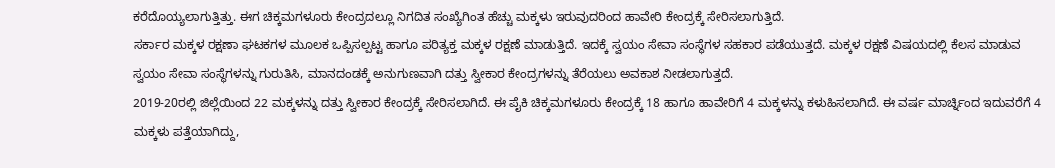ಕರೆದೊಯ್ಯಲಾಗುತ್ತಿತ್ತು. ಈಗ ಚಿಕ್ಕಮಗಳೂರು ಕೇಂದ್ರದಲ್ಲೂ ನಿಗದಿತ ಸಂಖ್ಯೆಗಿಂತ ಹೆಚ್ಚು ಮಕ್ಕಳು ಇರುವುದರಿಂದ ಹಾವೇರಿ ಕೇಂದ್ರಕ್ಕೆ ಸೇರಿಸಲಾಗುತ್ತಿದೆ.
ಸರ್ಕಾರ ಮಕ್ಕಳ ರಕ್ಷಣಾ ಘಟಕಗಳ ಮೂಲಕ ಒಪ್ಪಿಸಲ್ಪಟ್ಟ ಹಾಗೂ ಪರಿತ್ಯಕ್ತ ಮಕ್ಕಳ ರಕ್ಷಣೆ ಮಾಡುತ್ತಿದೆ. ಇದಕ್ಕೆ ಸ್ವಯಂ ಸೇವಾ ಸಂಸ್ಥೆಗಳ ಸಹಕಾರ ಪಡೆಯುತ್ತದೆ. ಮಕ್ಕಳ ರಕ್ಷಣೆ ವಿಷಯದಲ್ಲಿ ಕೆಲಸ ಮಾಡುವ ಸ್ವಯಂ ಸೇವಾ ಸಂಸ್ಥೆಗಳನ್ನು ಗುರುತಿಸಿ, ಮಾನದಂಡಕ್ಕೆ ಅನುಗುಣವಾಗಿ ದತ್ತು ಸ್ವೀಕಾರ ಕೇಂದ್ರಗಳನ್ನು ತೆರೆಯಲು ಅವಕಾಶ ನೀಡಲಾಗುತ್ತದೆ.
2019-20ರಲ್ಲಿ ಜಿಲ್ಲೆಯಿಂದ 22 ಮಕ್ಕಳನ್ನು ದತ್ತು ಸ್ವೀಕಾರ ಕೇಂದ್ರಕ್ಕೆ ಸೇರಿಸಲಾಗಿದೆ. ಈ ಪೈಕಿ ಚಿಕ್ಕಮಗಳೂರು ಕೇಂದ್ರಕ್ಕೆ 18 ಹಾಗೂ ಹಾವೇರಿಗೆ 4 ಮಕ್ಕಳನ್ನು ಕಳುಹಿಸಲಾಗಿದೆ. ಈ ವರ್ಷ ಮಾರ್ಚ್ನಿಂದ ಇದುವರೆಗೆ 4 ಮಕ್ಕಳು ಪತ್ತೆಯಾಗಿದ್ದು,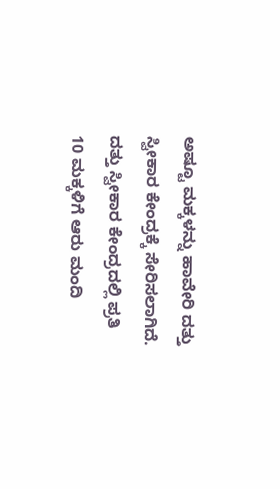ಅಷ್ಟೂ ಮಕ್ಕಳನ್ನು ಹಾವೇರಿ ದತ್ತು ಸ್ವೀಕಾರ ಕೇಂದ್ರಕ್ಕೆ ಸೇರಿಸಲಾಗಿದೆ.
ದತ್ತು ಸ್ವೀಕಾರ ಕೇಂದ್ರದಲ್ಲಿ ಪ್ರತಿ 10 ಮಕ್ಕಳಿಗೆ ಆರು ಮಂದಿ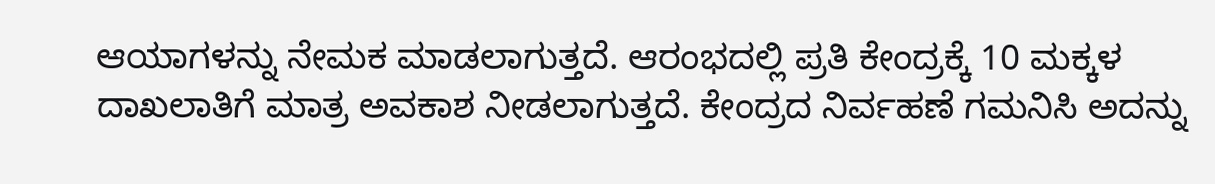ಆಯಾಗಳನ್ನು ನೇಮಕ ಮಾಡಲಾಗುತ್ತದೆ. ಆರಂಭದಲ್ಲಿ ಪ್ರತಿ ಕೇಂದ್ರಕ್ಕೆ 10 ಮಕ್ಕಳ ದಾಖಲಾತಿಗೆ ಮಾತ್ರ ಅವಕಾಶ ನೀಡಲಾಗುತ್ತದೆ. ಕೇಂದ್ರದ ನಿರ್ವಹಣೆ ಗಮನಿಸಿ ಅದನ್ನು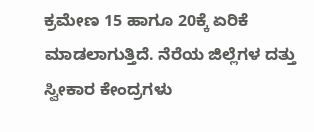ಕ್ರಮೇಣ 15 ಹಾಗೂ 20ಕ್ಕೆ ಏರಿಕೆ ಮಾಡಲಾಗುತ್ತಿದೆ. ನೆರೆಯ ಜಿಲ್ಲೆಗಳ ದತ್ತು ಸ್ವೀಕಾರ ಕೇಂದ್ರಗಳು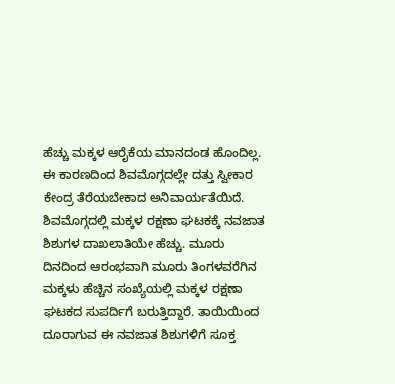ಹೆಚ್ಚು ಮಕ್ಕಳ ಆರೈಕೆಯ ಮಾನದಂಡ ಹೊಂದಿಲ್ಲ. ಈ ಕಾರಣದಿಂದ ಶಿವಮೊಗ್ಗದಲ್ಲೇ ದತ್ತು ಸ್ವೀಕಾರ ಕೇಂದ್ರ ತೆರೆಯಬೇಕಾದ ಅನಿವಾರ್ಯತೆಯಿದೆ.
ಶಿವಮೊಗ್ಗದಲ್ಲಿ ಮಕ್ಕಳ ರಕ್ಷಣಾ ಘಟಕಕ್ಕೆ ನವಜಾತ ಶಿಶುಗಳ ದಾಖಲಾತಿಯೇ ಹೆಚ್ಚು. ಮೂರು ದಿನದಿಂದ ಆರಂಭವಾಗಿ ಮೂರು ತಿಂಗಳವರೆಗಿನ ಮಕ್ಕಳು ಹೆಚ್ಚಿನ ಸಂಖ್ಯೆಯಲ್ಲಿ ಮಕ್ಕಳ ರಕ್ಷಣಾ ಘಟಕದ ಸುಪರ್ದಿಗೆ ಬರುತ್ತಿದ್ದಾರೆ. ತಾಯಿಯಿಂದ ದೂರಾಗುವ ಈ ನವಜಾತ ಶಿಶುಗಳಿಗೆ ಸೂಕ್ತ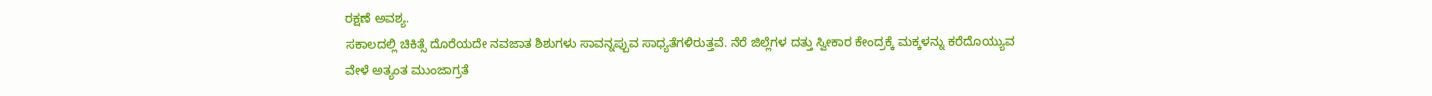ರಕ್ಷಣೆ ಅವಶ್ಯ.
ಸಕಾಲದಲ್ಲಿ ಚಿಕಿತ್ಸೆ ದೊರೆಯದೇ ನವಜಾತ ಶಿಶುಗಳು ಸಾವನ್ನಪ್ಪುವ ಸಾಧ್ಯತೆಗಳಿರುತ್ತವೆ. ನೆರೆ ಜಿಲ್ಲೆಗಳ ದತ್ತು ಸ್ವೀಕಾರ ಕೇಂದ್ರಕ್ಕೆ ಮಕ್ಕಳನ್ನು ಕರೆದೊಯ್ಯುವ ವೇಳೆ ಅತ್ಯಂತ ಮುಂಜಾಗ್ರತೆ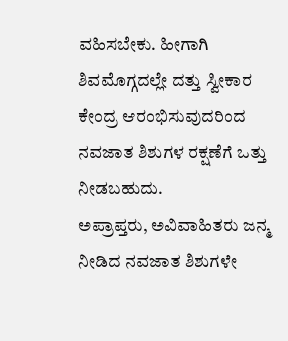ವಹಿಸಬೇಕು. ಹೀಗಾಗಿ ಶಿವಮೊಗ್ಗದಲ್ಲೇ ದತ್ತು ಸ್ವೀಕಾರ ಕೇಂದ್ರ ಆರಂಭಿಸುವುದರಿಂದ ನವಜಾತ ಶಿಶುಗಳ ರಕ್ಷಣೆಗೆ ಒತ್ತು ನೀಡಬಹುದು.
ಅಪ್ರಾಪ್ತರು, ಅವಿವಾಹಿತರು ಜನ್ಮ ನೀಡಿದ ನವಜಾತ ಶಿಶುಗಳೇ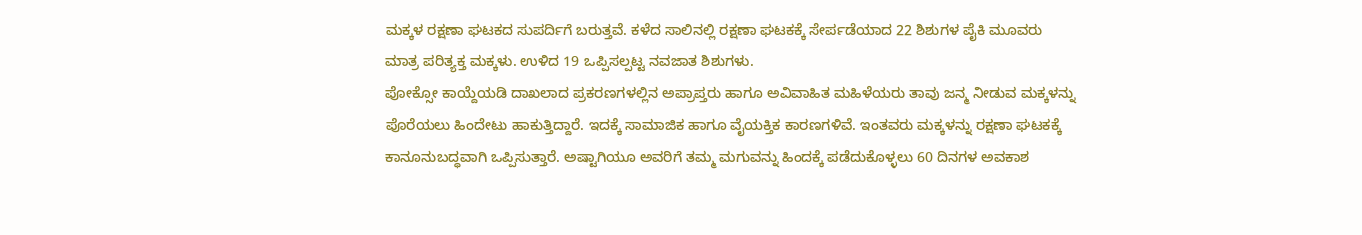ಮಕ್ಕಳ ರಕ್ಷಣಾ ಘಟಕದ ಸುಪರ್ದಿಗೆ ಬರುತ್ತವೆ. ಕಳೆದ ಸಾಲಿನಲ್ಲಿ ರಕ್ಷಣಾ ಘಟಕಕ್ಕೆ ಸೇರ್ಪಡೆಯಾದ 22 ಶಿಶುಗಳ ಪೈಕಿ ಮೂವರು ಮಾತ್ರ ಪರಿತ್ಯಕ್ತ ಮಕ್ಕಳು. ಉಳಿದ 19 ಒಪ್ಪಿಸಲ್ಪಟ್ಟ ನವಜಾತ ಶಿಶುಗಳು.
ಪೋಕ್ಸೋ ಕಾಯ್ದೆಯಡಿ ದಾಖಲಾದ ಪ್ರಕರಣಗಳಲ್ಲಿನ ಅಪ್ರಾಪ್ತರು ಹಾಗೂ ಅವಿವಾಹಿತ ಮಹಿಳೆಯರು ತಾವು ಜನ್ಮ ನೀಡುವ ಮಕ್ಕಳನ್ನು ಪೊರೆಯಲು ಹಿಂದೇಟು ಹಾಕುತ್ತಿದ್ದಾರೆ. ಇದಕ್ಕೆ ಸಾಮಾಜಿಕ ಹಾಗೂ ವೈಯಕ್ತಿಕ ಕಾರಣಗಳಿವೆ. ಇಂತವರು ಮಕ್ಕಳನ್ನು ರಕ್ಷಣಾ ಘಟಕಕ್ಕೆ ಕಾನೂನುಬದ್ಧವಾಗಿ ಒಪ್ಪಿಸುತ್ತಾರೆ. ಅಷ್ಟಾಗಿಯೂ ಅವರಿಗೆ ತಮ್ಮ ಮಗುವನ್ನು ಹಿಂದಕ್ಕೆ ಪಡೆದುಕೊಳ್ಳಲು 60 ದಿನಗಳ ಅವಕಾಶ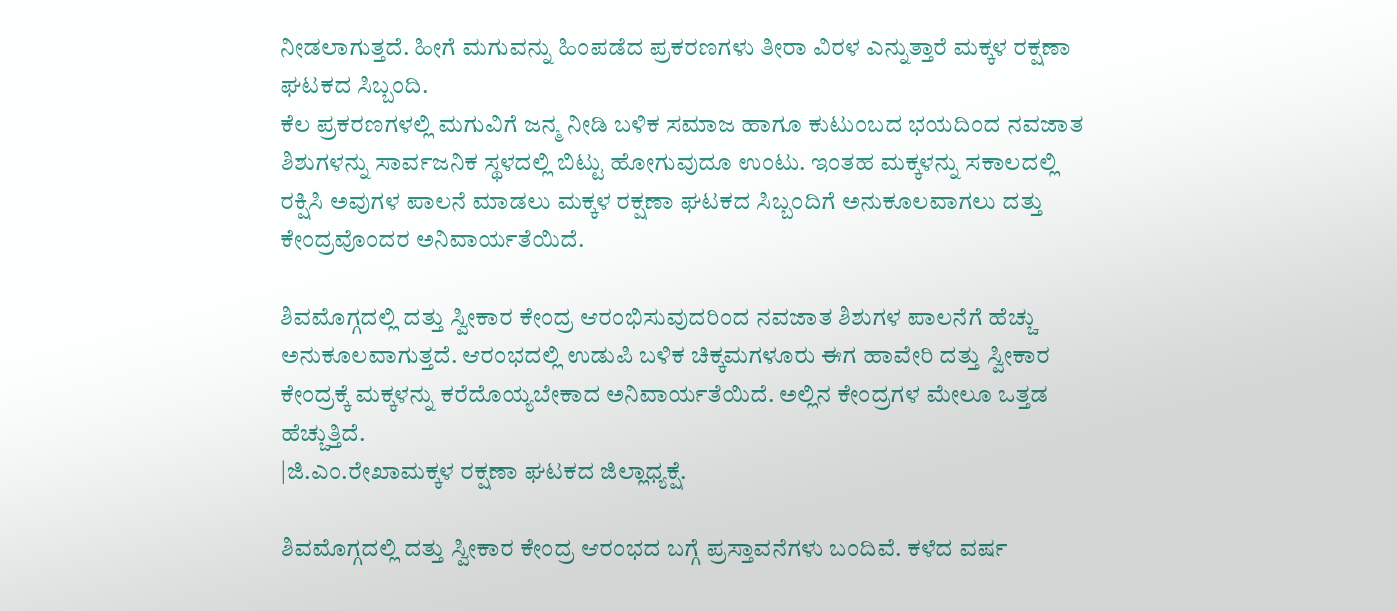ನೀಡಲಾಗುತ್ತದೆ. ಹೀಗೆ ಮಗುವನ್ನು ಹಿಂಪಡೆದ ಪ್ರಕರಣಗಳು ತೀರಾ ವಿರಳ ಎನ್ನುತ್ತಾರೆ ಮಕ್ಕಳ ರಕ್ಷಣಾ ಘಟಕದ ಸಿಬ್ಬಂದಿ.
ಕೆಲ ಪ್ರಕರಣಗಳಲ್ಲಿ ಮಗುವಿಗೆ ಜನ್ಮ ನೀಡಿ ಬಳಿಕ ಸಮಾಜ ಹಾಗೂ ಕುಟುಂಬದ ಭಯದಿಂದ ನವಜಾತ ಶಿಶುಗಳನ್ನು ಸಾರ್ವಜನಿಕ ಸ್ಥಳದಲ್ಲಿ ಬಿಟ್ಟು ಹೋಗುವುದೂ ಉಂಟು. ಇಂತಹ ಮಕ್ಕಳನ್ನು ಸಕಾಲದಲ್ಲಿ ರಕ್ಷಿಸಿ ಅವುಗಳ ಪಾಲನೆ ಮಾಡಲು ಮಕ್ಕಳ ರಕ್ಷಣಾ ಘಟಕದ ಸಿಬ್ಬಂದಿಗೆ ಅನುಕೂಲವಾಗಲು ದತ್ತು ಕೇಂದ್ರವೊಂದರ ಅನಿವಾರ್ಯತೆಯಿದೆ.

ಶಿವಮೊಗ್ಗದಲ್ಲಿ ದತ್ತು ಸ್ವೀಕಾರ ಕೇಂದ್ರ ಆರಂಭಿಸುವುದರಿಂದ ನವಜಾತ ಶಿಶುಗಳ ಪಾಲನೆಗೆ ಹೆಚ್ಚು ಅನುಕೂಲವಾಗುತ್ತದೆ. ಆರಂಭದಲ್ಲಿ ಉಡುಪಿ ಬಳಿಕ ಚಿಕ್ಕಮಗಳೂರು ಈಗ ಹಾವೇರಿ ದತ್ತು ಸ್ವೀಕಾರ ಕೇಂದ್ರಕ್ಕೆ ಮಕ್ಕಳನ್ನು ಕರೆದೊಯ್ಯಬೇಕಾದ ಅನಿವಾರ್ಯತೆಯಿದೆ. ಅಲ್ಲಿನ ಕೇಂದ್ರಗಳ ಮೇಲೂ ಒತ್ತಡ ಹೆಚ್ಚುತ್ತಿದೆ.
|ಜಿ.ಎಂ.ರೇಖಾಮಕ್ಕಳ ರಕ್ಷಣಾ ಘಟಕದ ಜಿಲ್ಲಾಧ್ಯಕ್ಷೆ.

ಶಿವಮೊಗ್ಗದಲ್ಲಿ ದತ್ತು ಸ್ವೀಕಾರ ಕೇಂದ್ರ ಆರಂಭದ ಬಗ್ಗೆ ಪ್ರಸ್ತಾವನೆಗಳು ಬಂದಿವೆ. ಕಳೆದ ವರ್ಷ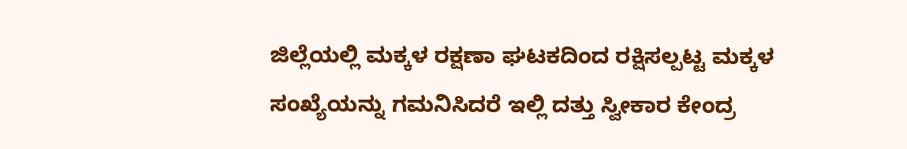ಜಿಲ್ಲೆಯಲ್ಲಿ ಮಕ್ಕಳ ರಕ್ಷಣಾ ಘಟಕದಿಂದ ರಕ್ಷಿಸಲ್ಪಟ್ಟ ಮಕ್ಕಳ ಸಂಖ್ಯೆಯನ್ನು ಗಮನಿಸಿದರೆ ಇಲ್ಲಿ ದತ್ತು ಸ್ವೀಕಾರ ಕೇಂದ್ರ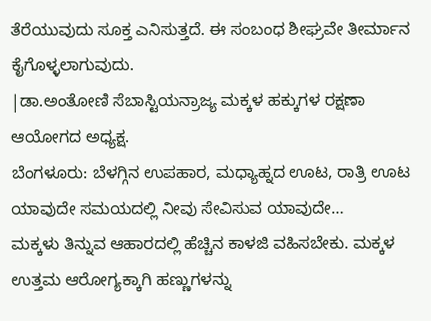ತೆರೆಯುವುದು ಸೂಕ್ತ ಎನಿಸುತ್ತದೆ. ಈ ಸಂಬಂಧ ಶೀಘ್ರವೇ ತೀರ್ಮಾನ ಕೈಗೊಳ್ಳಲಾಗುವುದು.
|ಡಾ.ಅಂತೋಣಿ ಸೆಬಾಸ್ಟಿಯನ್ರಾಜ್ಯ ಮಕ್ಕಳ ಹಕ್ಕುಗಳ ರಕ್ಷಣಾ ಆಯೋಗದ ಅಧ್ಯಕ್ಷ.
ಬೆಂಗಳೂರು: ಬೆಳಗ್ಗಿನ ಉಪಹಾರ, ಮಧ್ಯಾಹ್ನದ ಊಟ, ರಾತ್ರಿ ಊಟ ಯಾವುದೇ ಸಮಯದಲ್ಲಿ ನೀವು ಸೇವಿಸುವ ಯಾವುದೇ…
ಮಕ್ಕಳು ತಿನ್ನುವ ಆಹಾರದಲ್ಲಿ ಹೆಚ್ಚಿನ ಕಾಳಜಿ ವಹಿಸಬೇಕು. ಮಕ್ಕಳ ಉತ್ತಮ ಆರೋಗ್ಯಕ್ಕಾಗಿ ಹಣ್ಣುಗಳನ್ನು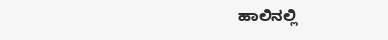ಹಾಲಿನಲ್ಲಿ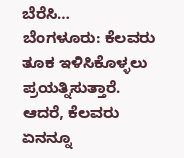ಬೆರೆಸಿ…
ಬೆಂಗಳೂರು: ಕೆಲವರು ತೂಕ ಇಳಿಸಿಕೊಳ್ಳಲು ಪ್ರಯತ್ನಿಸುತ್ತಾರೆ. ಆದರೆ, ಕೆಲವರು ಏನನ್ನೂ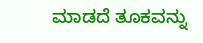ಮಾಡದೆ ತೂಕವನ್ನು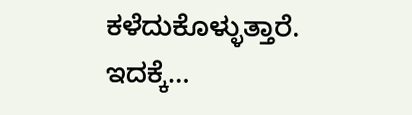ಕಳೆದುಕೊಳ್ಳುತ್ತಾರೆ. ಇದಕ್ಕೆ…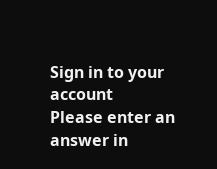Sign in to your account
Please enter an answer in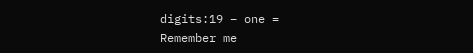digits:19 − one =
Remember me